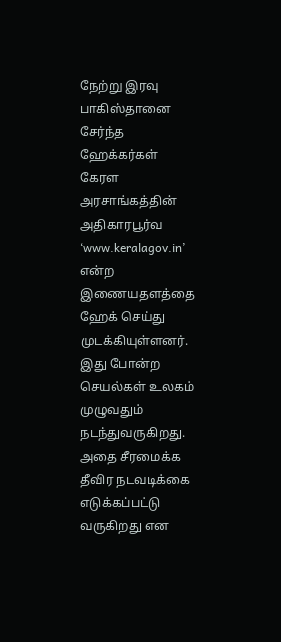நேற்று இரவு பாகிஸ்தானை சேர்ந்த ஹேக்கர்கள் கேரள அரசாங்கத்தின் அதிகாரபூர்வ ‘www.keralagov.in’ என்ற இணையதளத்தை ஹேக் செய்து முடக்கியுள்ளனர்.
இது போன்ற செயல்கள் உலகம் முழுவதும் நடந்துவருகிறது.
அதை சீரமைக்க தீவிர நடவடிக்கை எடுக்கப்பட்டு வருகிறது என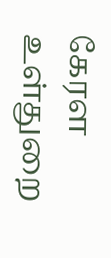கேரள உள்துறை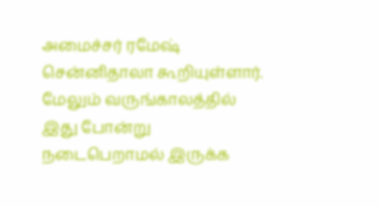அமைச்சர் ரமேஷ் சென்னிதாலா கூறியுள்ளார். மேலும் வருங்காலத்தில் இது போன்று நடைபெறாமல் இருக்க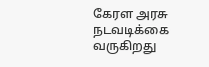கேரள அரசு நடவடிக்கை வருகிறது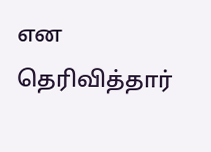என தெரிவித்தார்